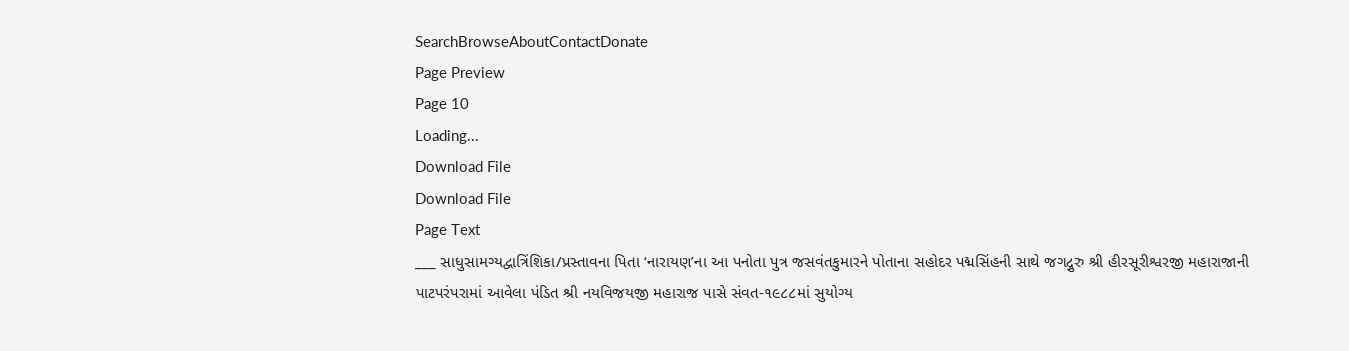SearchBrowseAboutContactDonate
Page Preview
Page 10
Loading...
Download File
Download File
Page Text
___ સાધુસામગ્યદ્વાત્રિંશિકા/પ્રસ્તાવના પિતા ‘નારાયણ’ના આ પનોતા પુત્ર જસવંતકુમારને પોતાના સહોદર પદ્મસિંહની સાથે જગદ્ગુરુ શ્રી હીરસૂરીશ્વરજી મહારાજાની પાટપરંપરામાં આવેલા પંડિત શ્રી નયવિજયજી મહારાજ પાસે સંવત-૧૯૮૮માં સુયોગ્ય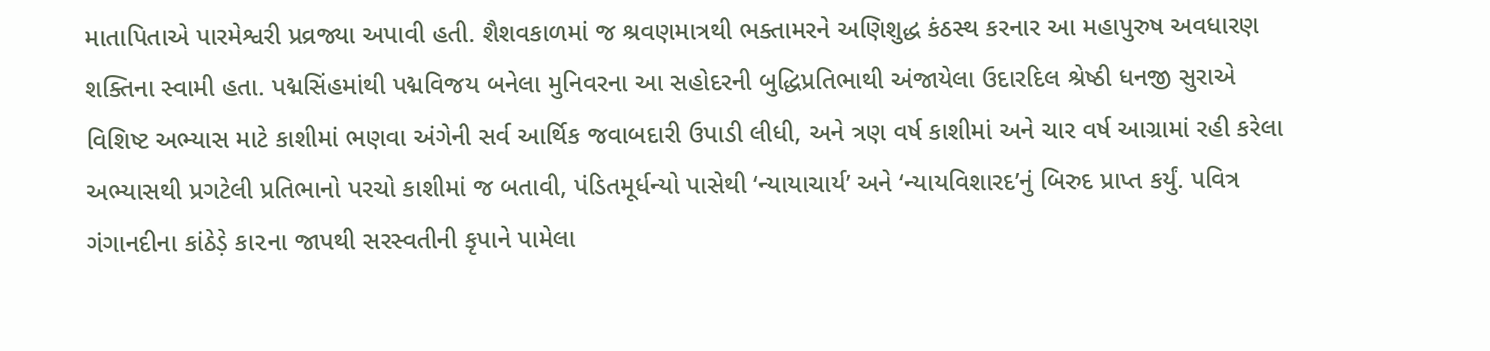માતાપિતાએ પારમેશ્વરી પ્રવ્રજ્યા અપાવી હતી. શૈશવકાળમાં જ શ્રવણમાત્રથી ભક્તામરને અણિશુદ્ધ કંઠસ્થ કરનાર આ મહાપુરુષ અવધારણ શક્તિના સ્વામી હતા. પદ્મસિંહમાંથી પદ્મવિજય બનેલા મુનિવરના આ સહોદરની બુદ્ધિપ્રતિભાથી અંજાયેલા ઉદારદિલ શ્રેષ્ઠી ધનજી સુરાએ વિશિષ્ટ અભ્યાસ માટે કાશીમાં ભણવા અંગેની સર્વ આર્થિક જવાબદારી ઉપાડી લીધી, અને ત્રણ વર્ષ કાશીમાં અને ચાર વર્ષ આગ્રામાં રહી કરેલા અભ્યાસથી પ્રગટેલી પ્રતિભાનો પરચો કાશીમાં જ બતાવી, પંડિતમૂર્ધન્યો પાસેથી ‘ન્યાયાચાર્ય’ અને ‘ન્યાયવિશારદ’નું બિરુદ પ્રાપ્ત કર્યું. પવિત્ર ગંગાનદીના કાંઠેડ઼ે કા૨ના જાપથી સરસ્વતીની કૃપાને પામેલા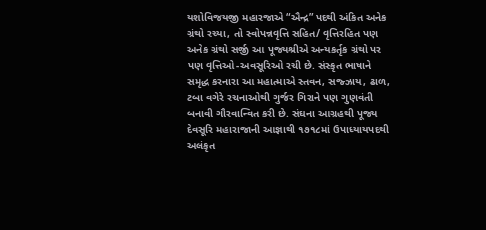યશોવિજયજી મહારજાએ “ઐન્દ્ર” પદથી અંકિત અનેક ગ્રંથો રચ્યા, તો સ્વોપન્નવૃત્તિ સહિત/ વૃત્તિરહિત પણ અનેક ગ્રંથો સર્જી આ પૂજ્યશ્રીએ અન્યકર્તૃક ગ્રંથો પર પણ વૃત્તિઓ-અવસૂરિઓ રચી છે. સંસ્કૃત ભાષાને સમૃદ્ધ કરનારા આ મહાત્માએ સ્તવન, સજ્ઝાય, ઢાળ, ટબા વગેરે રચનાઓથી ગુર્જર ગિરાને પણ ગુણવંતી બનાવી ગૌરવાન્વિત કરી છે. સંઘના આગ્રહથી પૂજ્ય દેવસૂરિ મહારાજાની આજ્ઞાથી ૧૭૧૮માં ઉપાધ્યાયપદથી અલંકૃત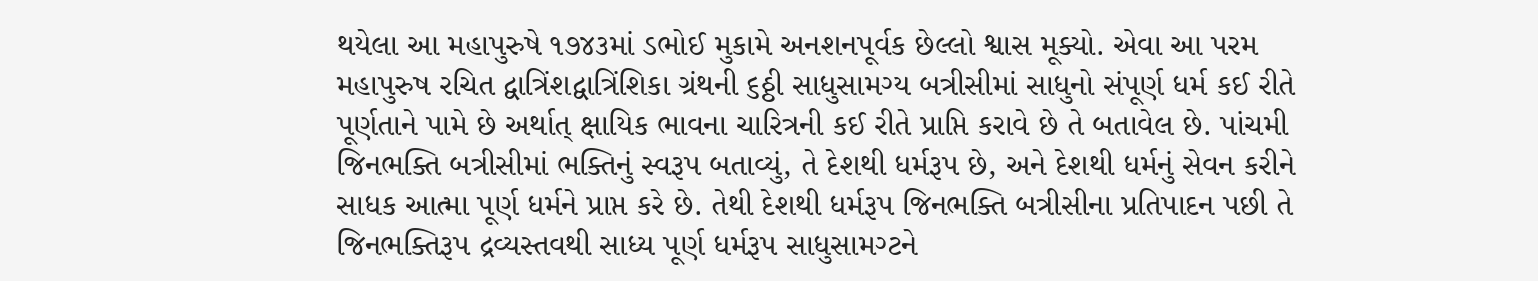થયેલા આ મહાપુરુષે ૧૭૪૩માં ડભોઈ મુકામે અનશનપૂર્વક છેલ્લો શ્વાસ મૂક્યો. એવા આ પરમ મહાપુરુષ રચિત દ્વાત્રિંશદ્વાત્રિંશિકા ગ્રંથની ૬ઠ્ઠી સાધુસામગ્ય બત્રીસીમાં સાધુનો સંપૂર્ણ ધર્મ કઈ રીતે પૂર્ણતાને પામે છે અર્થાત્ ક્ષાયિક ભાવના ચારિત્રની કઈ રીતે પ્રાપ્તિ કરાવે છે તે બતાવેલ છે. પાંચમી જિનભક્તિ બત્રીસીમાં ભક્તિનું સ્વરૂપ બતાવ્યું, તે દેશથી ધર્મરૂપ છે, અને દેશથી ધર્મનું સેવન કરીને સાધક આત્મા પૂર્ણ ધર્મને પ્રાપ્ત કરે છે. તેથી દેશથી ધર્મરૂપ જિનભક્તિ બત્રીસીના પ્રતિપાદન પછી તે જિનભક્તિરૂપ દ્રવ્યસ્તવથી સાધ્ય પૂર્ણ ધર્મરૂપ સાધુસામગ્ટને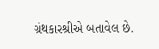ગ્રંથકારશ્રીએ બતાવેલ છે.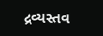દ્રવ્યસ્તવ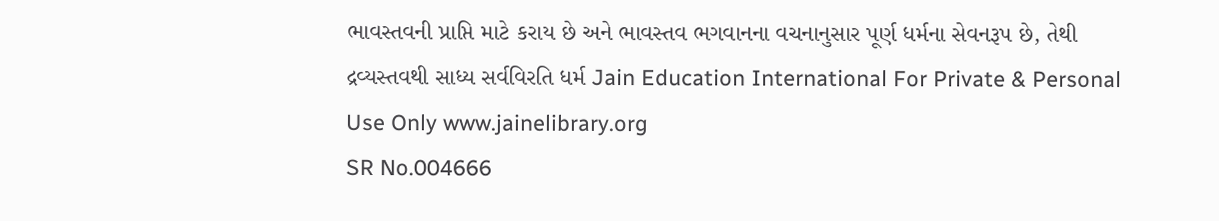ભાવસ્તવની પ્રાપ્તિ માટે કરાય છે અને ભાવસ્તવ ભગવાનના વચનાનુસાર પૂર્ણ ધર્મના સેવનરૂપ છે, તેથી દ્રવ્યસ્તવથી સાધ્ય સર્વવિરતિ ધર્મ Jain Education International For Private & Personal Use Only www.jainelibrary.org
SR No.004666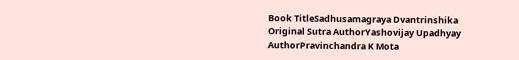Book TitleSadhusamagraya Dvantrinshika
Original Sutra AuthorYashovijay Upadhyay
AuthorPravinchandra K Mota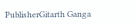PublisherGitarth Ganga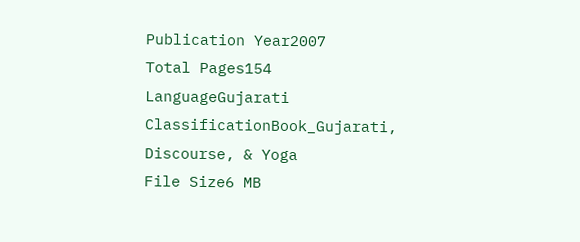Publication Year2007
Total Pages154
LanguageGujarati
ClassificationBook_Gujarati, Discourse, & Yoga
File Size6 MB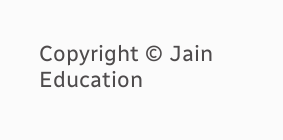Copyright © Jain Education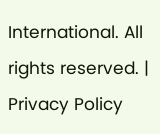International. All rights reserved. | Privacy Policy